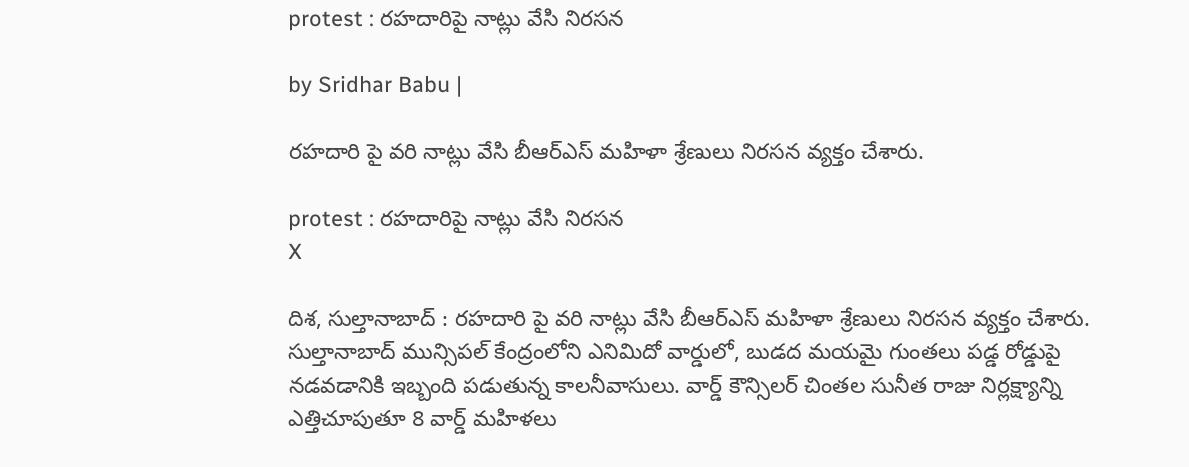protest : రహదారిపై నాట్లు వేసి నిరసన

by Sridhar Babu |

రహదారి పై వరి నాట్లు వేసి బీఆర్ఎస్ మహిళా శ్రేణులు నిరసన వ్యక్తం చేశారు.

protest : రహదారిపై నాట్లు వేసి నిరసన
X

దిశ, సుల్తానాబాద్ : రహదారి పై వరి నాట్లు వేసి బీఆర్ఎస్ మహిళా శ్రేణులు నిరసన వ్యక్తం చేశారు. సుల్తానాబాద్ మున్సిపల్ కేంద్రంలోని ఎనిమిదో వార్డులో, బుడద మయమై గుంతలు పడ్డ రోడ్డుపై నడవడానికి ఇబ్బంది పడుతున్న కాలనీవాసులు. వార్డ్ కౌన్సిలర్ చింతల సునీత రాజు నిర్లక్ష్యాన్ని ఎత్తిచూపుతూ 8 వార్డ్ మహిళలు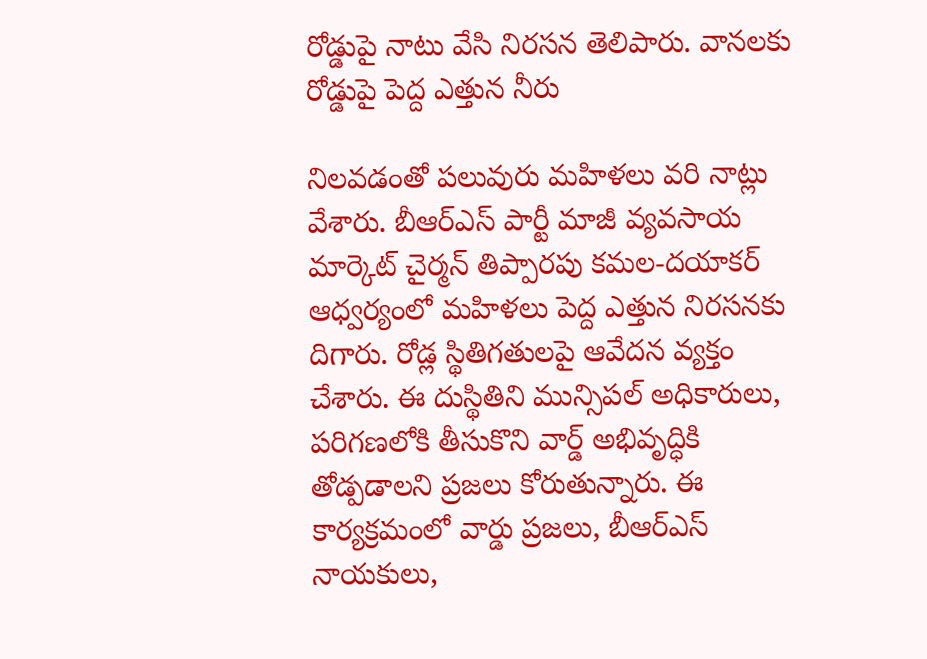రోడ్డుపై నాటు వేసి నిరసన తెలిపారు. వానలకు రోడ్డుపై పెద్ద ఎత్తున నీరు

నిలవడంతో పలువురు మహిళలు వరి నాట్లు వేశారు. బీఆర్ఎస్ పార్టీ మాజీ వ్యవసాయ మార్కెట్ చైర్మన్ తిప్పారపు కమల-దయాకర్ ఆధ్వర్యంలో మహిళలు పెద్ద ఎత్తున నిరసనకు దిగారు. రోడ్ల స్థితిగతులపై ఆవేదన వ్యక్తం చేశారు. ఈ దుస్థితిని మున్సిపల్ అధికారులు, పరిగణలోకి తీసుకొని వార్డ్ అభివృద్ధికి తోడ్పడాలని ప్రజలు కోరుతున్నారు. ఈ కార్యక్రమంలో వార్డు ప్రజలు, బీఆర్ఎస్ నాయకులు,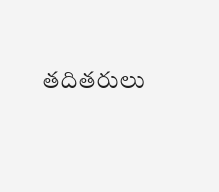తదితరులు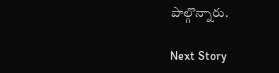పాల్గొన్నారు.

Next Story